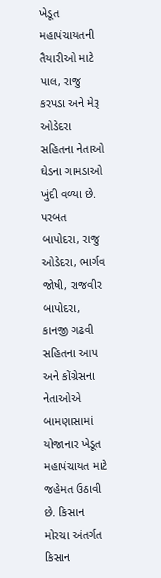ખેડૂત મહાપંચાયતની તૈયારીઓ માટે પાલ, રાજુ કરપડા અને મેરૂ ઓડેદરા સહિતના નેતાઓ ઘેડના ગામડાઓ ખુંદી વળ્યા છે. પરબત બાપોદરા, રાજુ ઓડેદરા, ભાર્ગવ જોષી, રાજવીર બાપોદરા, કાનજી ગઢવી સહિતના આપ અને કોંગ્રેસના નેતાઓએ બામણાસામાં યોજાનાર ખેડૂત મહાપંચાયત માટે જહેમત ઉઠાવી છે. કિસાન મોરચા અંતર્ગત કિસાન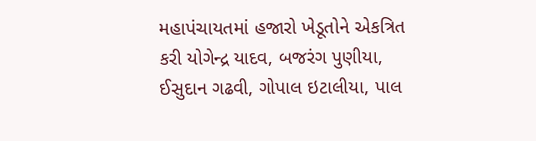મહાપંચાયતમાં હજારો ખેડૂતોને એકત્રિત કરી યોગેન્દ્ર યાદવ, બજરંગ પુણીયા, ઈસુદાન ગઢવી, ગોપાલ ઇટાલીયા, પાલ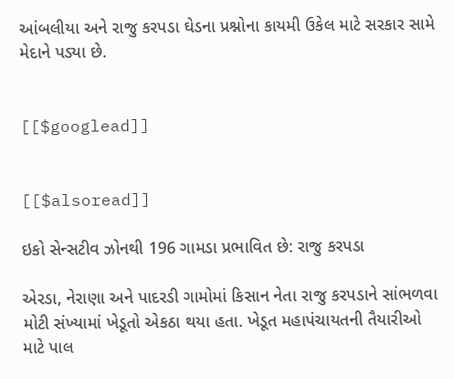આંબલીયા અને રાજુ કરપડા ઘેડના પ્રશ્નોના કાયમી ઉકેલ માટે સરકાર સામે મેદાને પડ્યા છે.


[[$googlead]]


[[$alsoread]]

ઇકો સેન્સટીવ ઝોનથી 196 ગામડા પ્રભાવિત છે: રાજુ કરપડા

એરડા, નેરાણા અને પાદરડી ગામોમાં કિસાન નેતા રાજુ કરપડાને સાંભળવા મોટી સંખ્યામાં ખેડૂતો એકઠા થયા હતા. ખેડૂત મહાપંચાયતની તૈયારીઓ માટે પાલ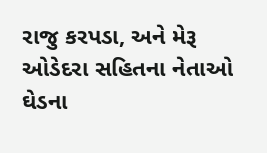રાજુ કરપડા, અને મેરૂ ઓડેદરા સહિતના નેતાઓ ઘેડના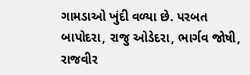ગામડાઓ ખુંદી વળ્યા છે. પરબત બાપોદરા, રાજુ ઓડેદરા, ભાર્ગવ જોષી, રાજવીર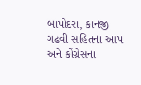બાપોદરા, કાનજી ગઢવી સહિતના આપ અને કોંગ્રેસના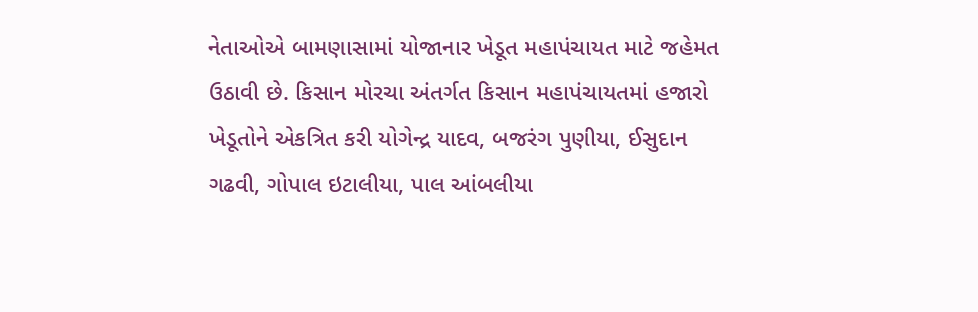નેતાઓએ બામણાસામાં યોજાનાર ખેડૂત મહાપંચાયત માટે જહેમત ઉઠાવી છે. કિસાન મોરચા અંતર્ગત કિસાન મહાપંચાયતમાં હજારો ખેડૂતોને એકત્રિત કરી યોગેન્દ્ર યાદવ, બજરંગ પુણીયા, ઈસુદાન ગઢવી, ગોપાલ ઇટાલીયા, પાલ આંબલીયા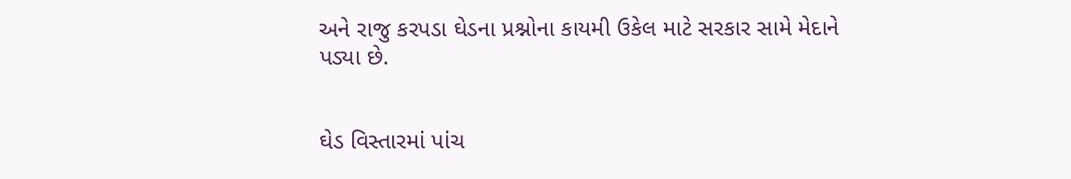અને રાજુ કરપડા ઘેડના પ્રશ્નોના કાયમી ઉકેલ માટે સરકાર સામે મેદાને પડ્યા છે.


ઘેડ વિસ્તારમાં પાંચ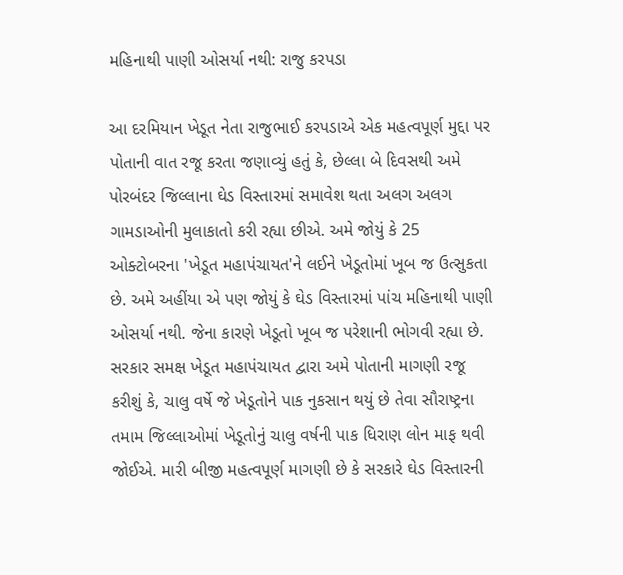મહિનાથી પાણી ઓસર્યા નથી: રાજુ કરપડા

આ દરમિયાન ખેડૂત નેતા રાજુભાઈ કરપડાએ એક મહત્વપૂર્ણ મુદ્દા પર પોતાની વાત રજૂ કરતા જણાવ્યું હતું કે, છેલ્લા બે દિવસથી અમે પોરબંદર જિલ્લાના ઘેડ વિસ્તારમાં સમાવેશ થતા અલગ અલગ ગામડાઓની મુલાકાતો કરી રહ્યા છીએ. અમે જોયું કે 25 ઓક્ટોબરના 'ખેડૂત મહાપંચાયત'ને લઈને ખેડૂતોમાં ખૂબ જ ઉત્સુકતા છે. અમે અહીંયા એ પણ જોયું કે ઘેડ વિસ્તારમાં પાંચ મહિનાથી પાણી ઓસર્યા નથી. જેના કારણે ખેડૂતો ખૂબ જ પરેશાની ભોગવી રહ્યા છે. સરકાર સમક્ષ ખેડૂત મહાપંચાયત દ્વારા અમે પોતાની માગણી રજૂ કરીશું કે, ચાલુ વર્ષે જે ખેડૂતોને પાક નુકસાન થયું છે તેવા સૌરાષ્ટ્રના તમામ જિલ્લાઓમાં ખેડૂતોનું ચાલુ વર્ષની પાક ધિરાણ લોન માફ થવી જોઈએ. મારી બીજી મહત્વપૂર્ણ માગણી છે કે સરકારે ઘેડ વિસ્તારની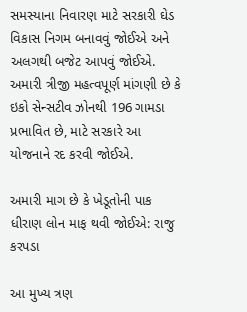સમસ્યાના નિવારણ માટે સરકારી ઘેડ વિકાસ નિગમ બનાવવું જોઈએ અને અલગથી બજેટ આપવું જોઈએ. અમારી ત્રીજી મહત્વપૂર્ણ માંગણી છે કે ઇકો સેન્સટીવ ઝોનથી 196 ગામડા પ્રભાવિત છે, માટે સરકારે આ યોજનાને રદ કરવી જોઈએ.

અમારી માગ છે કે ખેડૂતોની પાક ધીરાણ લોન માફ થવી જોઈએ: રાજુ કરપડા

આ મુખ્ય ત્રણ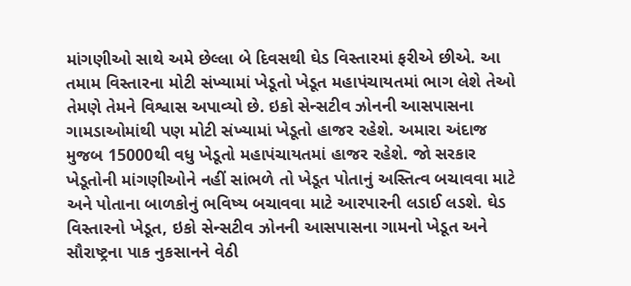માંગણીઓ સાથે અમે છેલ્લા બે દિવસથી ઘેડ વિસ્તારમાં ફરીએ છીએ. આ તમામ વિસ્તારના મોટી સંખ્યામાં ખેડૂતો ખેડૂત મહાપંચાયતમાં ભાગ લેશે તેઓ તેમણે તેમને વિશ્વાસ અપાવ્યો છે. ઇકો સેન્સટીવ ઝોનની આસપાસના ગામડાઓમાંથી પણ મોટી સંખ્યામાં ખેડૂતો હાજર રહેશે. અમારા અંદાજ મુજબ 15000થી વધુ ખેડૂતો મહાપંચાયતમાં હાજર રહેશે. જો સરકાર ખેડૂતોની માંગણીઓને નહીં સાંભળે તો ખેડૂત પોતાનું અસ્તિત્વ બચાવવા માટે અને પોતાના બાળકોનું ભવિષ્ય બચાવવા માટે આરપારની લડાઈ લડશે. ઘેડ વિસ્તારનો ખેડૂત, ઇકો સેન્સટીવ ઝોનની આસપાસના ગામનો ખેડૂત અને સૌરાષ્ટ્રના પાક નુકસાનને વેઠી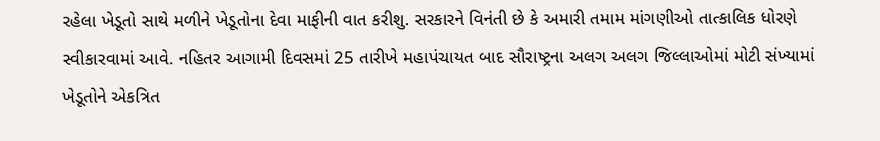રહેલા ખેડૂતો સાથે મળીને ખેડૂતોના દેવા માફીની વાત કરીશુ. સરકારને વિનંતી છે કે અમારી તમામ માંગણીઓ તાત્કાલિક ધોરણે સ્વીકારવામાં આવે. નહિતર આગામી દિવસમાં 25 તારીખે મહાપંચાયત બાદ સૌરાષ્ટ્રના અલગ અલગ જિલ્લાઓમાં મોટી સંખ્યામાં ખેડૂતોને એકત્રિત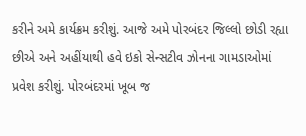કરીને અમે કાર્યક્રમ કરીશું. આજે અમે પોરબંદર જિલ્લો છોડી રહ્યા છીએ અને અહીંયાથી હવે ઇકો સેન્સટીવ ઝોનના ગામડાઓમાં પ્રવેશ કરીશું. પોરબંદરમાં ખૂબ જ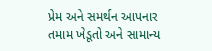પ્રેમ અને સમર્થન આપનાર તમામ ખેડૂતો અને સામાન્ય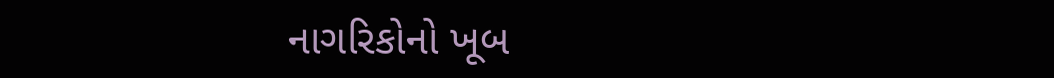નાગરિકોનો ખૂબ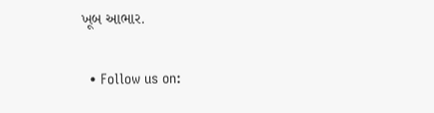ખૂબ આભાર.

  • Follow us on: